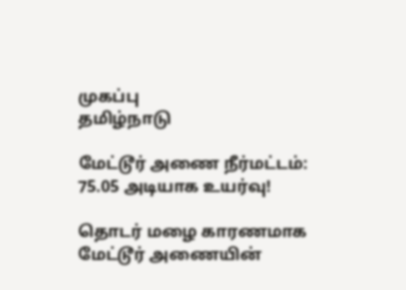முகப்பு
தமிழ்நாடு

மேட்டூர் அணை நீர்மட்டம்: 75.05 அடியாக உயர்வு!

தொடர் மழை காரணமாக மேட்டூர் அணையின்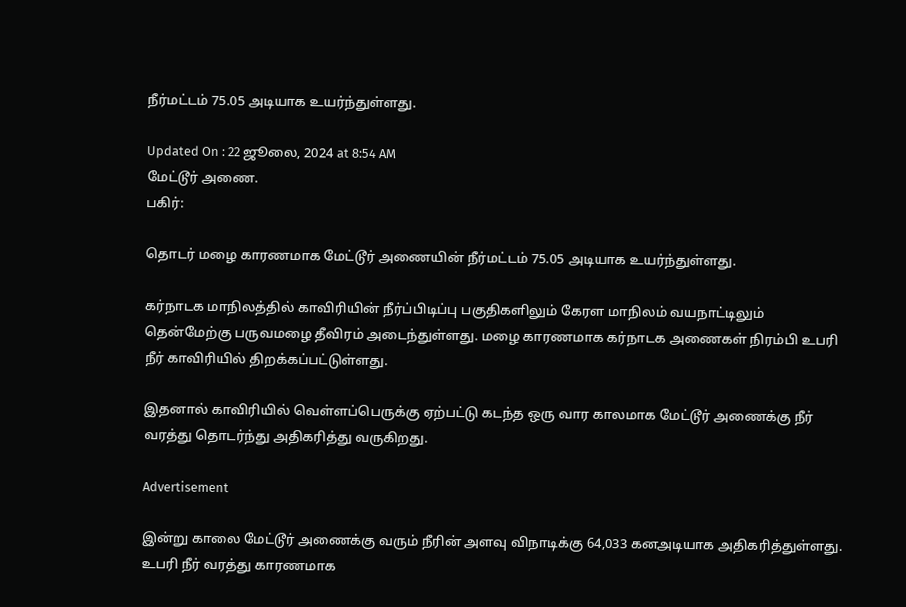நீர்மட்டம் 75.05 அடியாக உயர்ந்துள்ளது.

Updated On : 22 ஜூலை, 2024 at 8:54 AM
மேட்டூர் அணை.
பகிர்:

தொடர் மழை காரணமாக மேட்டூர் அணையின் நீர்மட்டம் 75.05 அடியாக உயர்ந்துள்ளது.

கர்நாடக மாநிலத்தில் காவிரியின் நீர்ப்பிடிப்பு பகுதிகளிலும் கேரள மாநிலம் வயநாட்டிலும் தென்மேற்கு பருவமழை தீவிரம் அடைந்துள்ளது. மழை காரணமாக கர்நாடக அணைகள் நிரம்பி உபரி நீர் காவிரியில் திறக்கப்பட்டுள்ளது.

இதனால் காவிரியில் வெள்ளப்பெருக்கு ஏற்பட்டு கடந்த ஒரு வார காலமாக மேட்டூர் அணைக்கு நீர் வரத்து தொடர்ந்து அதிகரித்து வருகிறது.

Advertisement

இன்று காலை மேட்டூர் அணைக்கு வரும் நீரின் அளவு விநாடிக்கு 64,033 கனஅடியாக அதிகரித்துள்ளது. உபரி நீர் வரத்து காரணமாக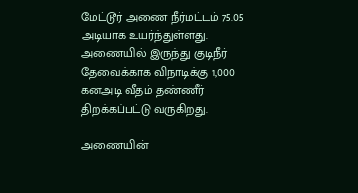மேட்டூர் அணை நீர்மட்டம் 75.05 அடியாக உயர்ந்துள்ளது. அணையில் இருந்து குடிநீர் தேவைக்காக விநாடிக்கு 1,000 கனஅடி வீதம் தண்ணீர் திறக்கப்பட்டு வருகிறது.

அணையின்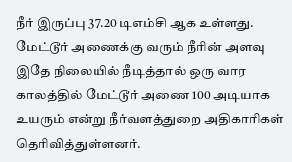நீர் இருப்பு 37.20 டிஎம்சி ஆக உள்ளது. மேட்டூர் அணைக்கு வரும் நீரின் அளவு இதே நிலையில் நீடித்தால் ஒரு வார காலத்தில் மேட்டூர் அணை 100 அடியாக உயரும் என்று நீர்வளத்துறை அதிகாரிகள் தெரிவித்துள்ளனர்.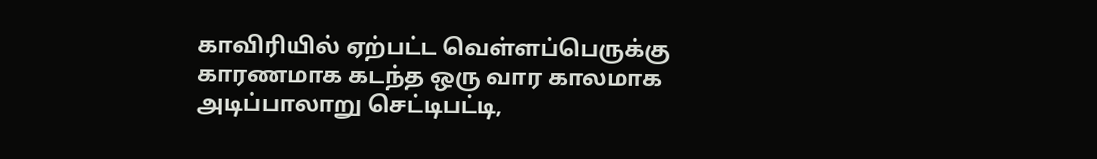காவிரியில் ஏற்பட்ட வெள்ளப்பெருக்கு காரணமாக கடந்த ஒரு வார காலமாக அடிப்பாலாறு செட்டிபட்டி,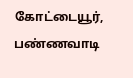கோட்டையூர், பண்ணவாடி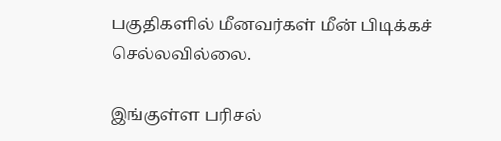பகுதிகளில் மீனவர்கள் மீன் பிடிக்கச் செல்லவில்லை.

இங்குள்ள பரிசல்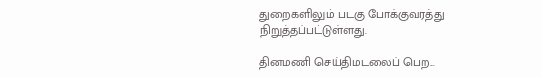துறைகளிலும் படகு போக்குவரத்து நிறுத்தப்பட்டுள்ளது.

தினமணி செய்திமடலைப் பெற...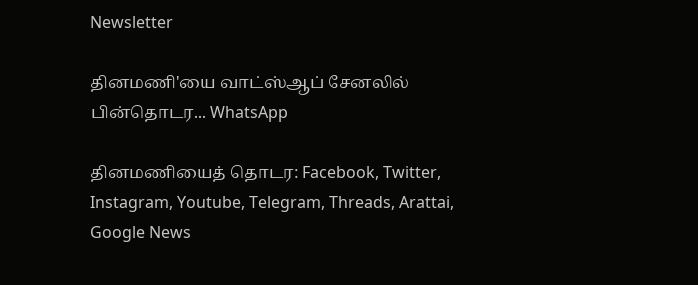Newsletter

தினமணி'யை வாட்ஸ்ஆப் சேனலில் பின்தொடர... WhatsApp

தினமணியைத் தொடர: Facebook, Twitter, Instagram, Youtube, Telegram, Threads, Arattai, Google News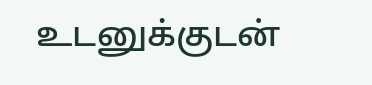உடனுக்குடன்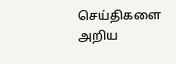செய்திகளை அறிய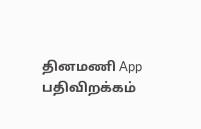தினமணி App பதிவிறக்கம்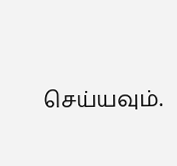செய்யவும்.